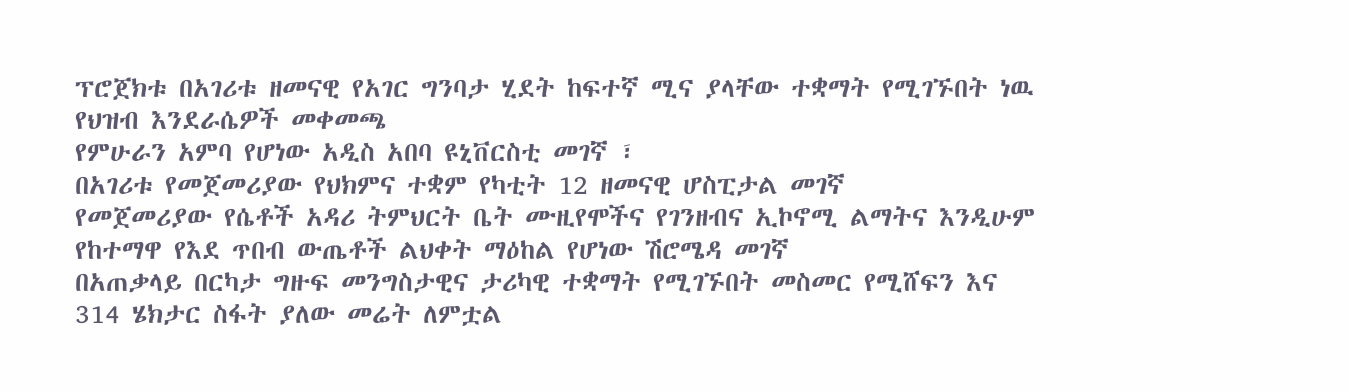ፕሮጀክቱ በአገሪቱ ዘመናዊ የአገር ግንባታ ሂደት ከፍተኛ ሚና ያላቸው ተቋማት የሚገኙበት ነዉ
የህዝብ እንደራሴዎች መቀመጫ
የምሁራን አምባ የሆነው አዲስ አበባ ዩኒቨርስቲ መገኛ ፣
በአገሪቱ የመጀመሪያው የህክምና ተቋም የካቲት 12 ዘመናዊ ሆስፒታል መገኛ
የመጀመሪያው የሴቶች አዳሪ ትምህርት ቤት ሙዚየሞችና የገንዘብና ኢኮኖሚ ልማትና እንዲሁም የከተማዋ የእደ ጥበብ ውጤቶች ልህቀት ማዕከል የሆነው ሽሮሜዳ መገኛ
በአጠቃላይ በርካታ ግዙፍ መንግስታዊና ታሪካዊ ተቋማት የሚገኙበት መስመር የሚሸፍን እና 314 ሄክታር ስፋት ያለው መሬት ለምቷል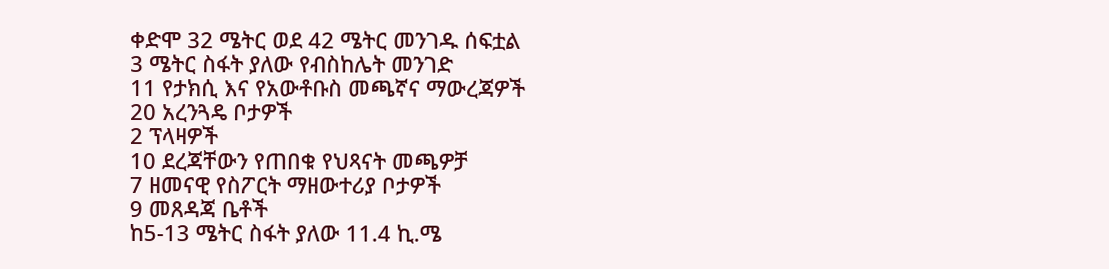ቀድሞ 32 ሜትር ወደ 42 ሜትር መንገዱ ሰፍቷል
3 ሜትር ስፋት ያለው የብስከሌት መንገድ
11 የታክሲ እና የአውቶቡስ መጫኛና ማውረጃዎች
20 አረንጓዴ ቦታዎች
2 ፕላዛዎች
10 ደረጃቸውን የጠበቁ የህጻናት መጫዎቻ
7 ዘመናዊ የስፖርት ማዘውተሪያ ቦታዎች
9 መጸዳጃ ቤቶች
ከ5-13 ሜትር ስፋት ያለው 11.4 ኪ.ሜ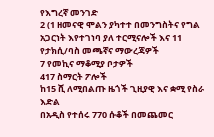የእግረኛ መንገድ
2 (1 ዘመናዊ ሞልን ያካተተ በመንግስትና የግል አጋርነት እየተገነባ ያለ ተርሚናሎች እና 11 የታክሲ/ባስ መጫኛና ማውረጃዎች
7 የመኪና ማቆሚያ ቦታዎች
417 ስማርት ፖሎች
ከ15 ሺ ለሚበልጡ ዜጎች ጊዚያዊ እና ቋሚ የስራ እድል
በአዲስ የተሰሩ 770 ሱቆች በመጨመር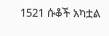1521 ሱቆች አካቷል